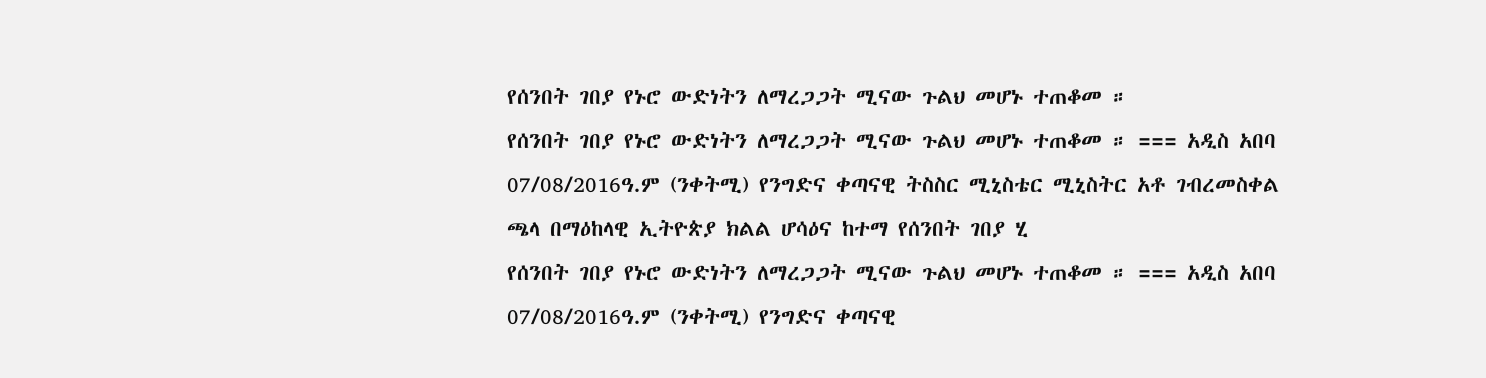የሰንበት ገበያ የኑሮ ውድነትን ለማረጋጋት ሚናው ጉልህ መሆኑ ተጠቆመ ።
የሰንበት ገበያ የኑሮ ውድነትን ለማረጋጋት ሚናው ጉልህ መሆኑ ተጠቆመ ። === አዲስ አበባ 07/08/2016ዓ.ም (ንቀትሚ) የንግድና ቀጣናዊ ትስስር ሚኒስቴር ሚኒስትር አቶ ገብረመስቀል ጫላ በማዕከላዊ ኢትዮጵያ ክልል ሆሳዕና ከተማ የሰንበት ገበያ ሂ
የሰንበት ገበያ የኑሮ ውድነትን ለማረጋጋት ሚናው ጉልህ መሆኑ ተጠቆመ ። === አዲስ አበባ 07/08/2016ዓ.ም (ንቀትሚ) የንግድና ቀጣናዊ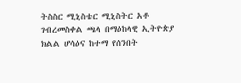ትስስር ሚኒስቴር ሚኒስትር አቶ ገብረመስቀል ጫላ በማዕከላዊ ኢትዮጵያ ክልል ሆሳዕና ከተማ የሰንበት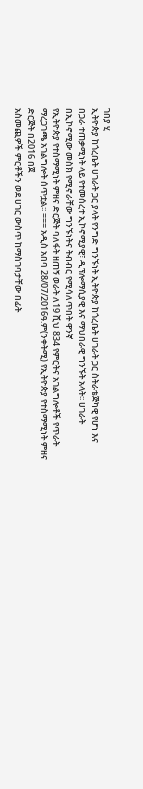ገበያ ሂ
ኢትዮጵያ ከጎረቤት ሀገራት ጋር ያላት የንግድ ግንኙነት ኢትዮጵያ ከጎረቤት ሀገራት ጋር ስትራቴጅካዊ የሆነ እና በጋራ ተጠቃሚነት ላይ የተመሰረተ ኢኮኖሚያዊ፣ ዲፕሎማሲያዊ እና ማህበራዊ ግንኙት አላት፡፡ ሀገራት በኢኮኖሚው መስክ የሚኖራቸው ግንኙነትና ትብብር የሚሳለጥበት ዋንኛ
የኢትዮጵያ የተስማሚነት ምዘና ድርጅት ባለፋት ዘጠኝ ወራት ለ19 ሺህ 834 የምርትና አገልግሎቶች የጥራት ማረጋገጫ አገልግሎት ሰጥቷል፡፡ === አዲስ አበባ 28/07/2016ዓ.ም(ንቀትሚ) የኢትዮጵያ የተስማሚነት ምዘና ድርጅት በ2016 በጀ
አስመጪዎች ምርቶችን ወደ ሀገር ውስጥ ከማስገባታቸው በፊት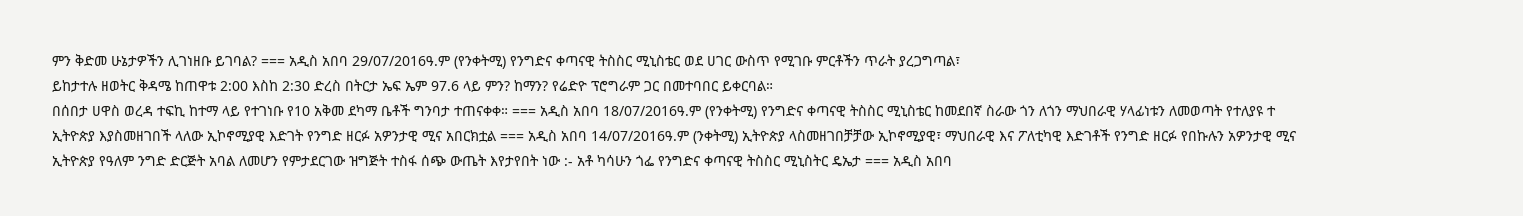ምን ቅድመ ሁኔታዎችን ሊገነዘቡ ይገባል? === አዲስ አበባ 29/07/2016ዓ.ም (የንቀትሚ) የንግድና ቀጣናዊ ትስስር ሚኒስቴር ወደ ሀገር ውስጥ የሚገቡ ምርቶችን ጥራት ያረጋግጣል፣
ይከታተሉ ዘወትር ቅዳሜ ከጠዋቱ 2:00 እስከ 2:30 ድረስ በትርታ ኤፍ ኤም 97.6 ላይ ምን? ከማን? የሬድዮ ፕሮግራም ጋር በመተባበር ይቀርባል።
በሰበታ ሀዋስ ወረዳ ተፍኪ ከተማ ላይ የተገነቡ የ10 አቅመ ደካማ ቤቶች ግንባታ ተጠናቀቀ። === አዲስ አበባ 18/07/2016ዓ.ም (የንቀትሚ) የንግድና ቀጣናዊ ትስስር ሚኒስቴር ከመደበኛ ስራው ጎን ለጎን ማህበራዊ ሃላፊነቱን ለመወጣት የተለያዩ ተ
ኢትዮጵያ እያስመዘገበች ላለው ኢኮኖሚያዊ እድገት የንግድ ዘርፉ አዎንታዊ ሚና አበርክቷል === አዲስ አበባ 14/07/2016ዓ.ም (ንቀትሚ) ኢትዮጵያ ላስመዘገበቻቻው ኢኮኖሚያዊ፣ ማህበራዊ እና ፖለቲካዊ እድገቶች የንግድ ዘርፉ የበኩሉን አዎንታዊ ሚና
ኢትዮጵያ የዓለም ንግድ ድርጅት አባል ለመሆን የምታደርገው ዝግጅት ተስፋ ሰጭ ውጤት እየታየበት ነው :- አቶ ካሳሁን ጎፌ የንግድና ቀጣናዊ ትስስር ሚኒስትር ዴኤታ === አዲስ አበባ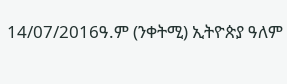14/07/2016ዓ.ም (ንቀትሚ) ኢትዮጵያ ዓለም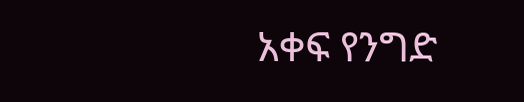አቀፍ የንግድ